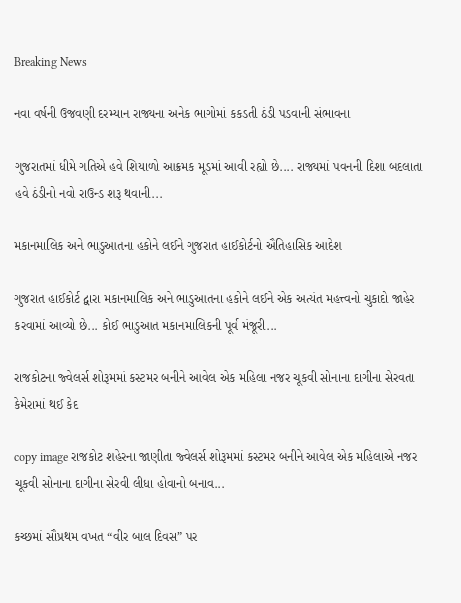Breaking News

નવા વર્ષની ઉજવણી દરમ્યાન રાજ્યના અનેક ભાગોમાં કકડતી ઠંડી પડવાની સંભાવના

ગુજરાતમાં ધીમે ગતિએ હવે શિયાળો આક્રમક મૂડમાં આવી રહ્યો છે.... રાજ્યમાં પવનની દિશા બદલાતા હવે ઠંડીનો નવો રાઉન્ડ શરૂ થવાની...

મકાનમાલિક અને ભાડુઆતના હકોને લઈને ગુજરાત હાઈકોર્ટનો ઐતિહાસિક આદેશ

ગુજરાત હાઈકોર્ટ દ્વારા મકાનમાલિક અને ભાડુઆતના હકોને લઈને એક અત્યંત મહત્ત્વનો ચુકાદો જાહેર કરવામાં આવ્યો છે... કોઈ ભાડુઆત મકાનમાલિકની પૂર્વ મંજૂરી...

રાજકોટના જ્વેલર્સ શોરૂમમાં કસ્ટમર બનીને આવેલ એક મહિલા નજર ચૂકવી સોનાના દાગીના સેરવતા કેમેરામાં થઈ કેદ

copy image રાજકોટ શહેરના જાણીતા જ્વેલર્સ શોરૂમમાં કસ્ટમર બનીને આવેલ એક મહિલાએ નજર ચૂકવી સોનાના દાગીના સેરવી લીધા હોવાનો બનાવ...

કચ્છમાં સૌપ્રથમ વખત “વીર બાલ દિવસ” પર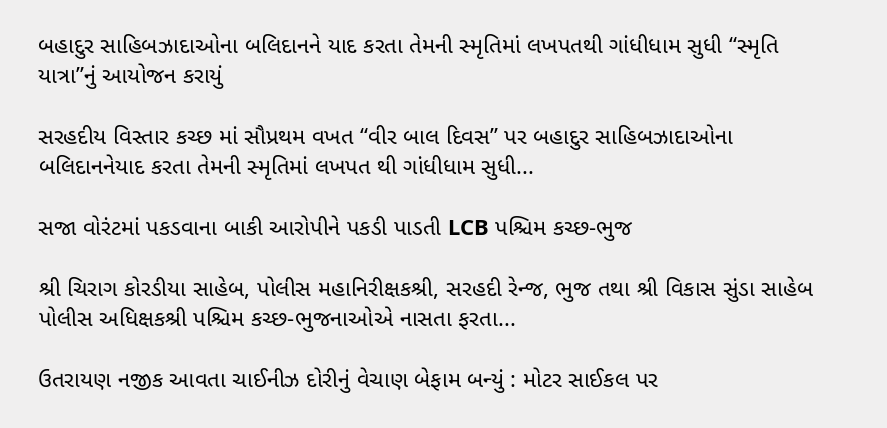બહાદુર સાહિબઝાદાઓના બલિદાનને યાદ કરતા તેમની સ્મૃતિમાં લખપતથી ગાંધીધામ સુધી “સ્મૃતિ યાત્રા”નું આયોજન કરાયું

સરહદીય વિસ્તાર કચ્છ માં સૌપ્રથમ વખત “વીર બાલ દિવસ” પર બહાદુર સાહિબઝાદાઓના બલિદાનનેયાદ કરતા તેમની સ્મૃતિમાં લખપત થી ગાંધીધામ સુધી...

સજા વોરંટમાં પકડવાના બાકી આરોપીને પકડી પાડતી LCB પશ્ચિમ કચ્છ-ભુજ

શ્રી ચિરાગ કોરડીયા સાહેબ, પોલીસ મહાનિરીક્ષકશ્રી, સરહદી રેન્જ, ભુજ તથા શ્રી વિકાસ સુંડા સાહેબ પોલીસ અધિક્ષકશ્રી પશ્ચિમ કચ્છ-ભુજનાઓએ નાસતા ફરતા...

ઉતરાયણ નજીક આવતા ચાઈનીઝ દોરીનું વેચાણ બેફામ બન્યું : મોટર સાઈકલ પર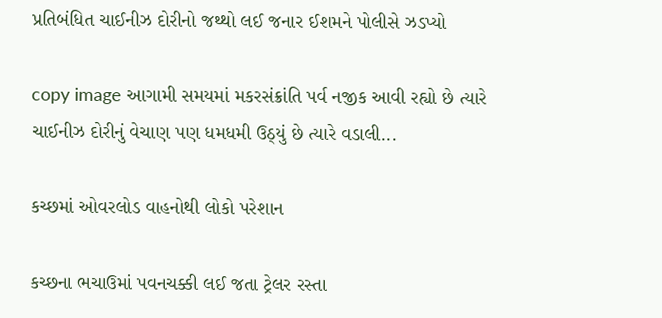પ્રતિબંધિત ચાઈનીઝ દોરીનો જથ્થો લઈ જનાર ઈશમને પોલીસે ઝડપ્યો

copy image આગામી સમયમાં મકરસંક્રાંતિ પર્વ નજીક આવી રહ્યો છે ત્યારે ચાઈનીઝ દોરીનું વેચાણ પણ ધમધમી ઉઠ્યું છે ત્યારે વડાલી...

કચ્છમાં ઓવરલોડ વાહનોથી લોકો પરેશાન

કચ્છના ભચાઉમાં પવનચક્કી લઈ જતા ટ્રેલર રસ્તા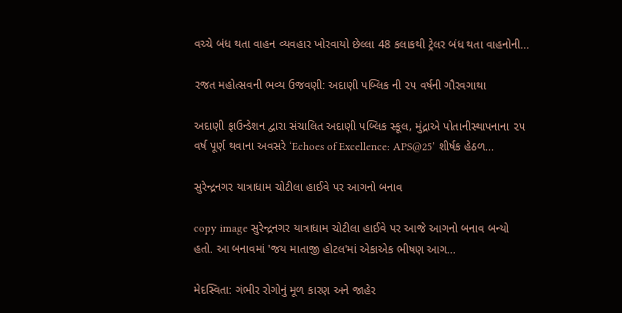વચ્ચે બંધ થતા વાહન વ્યવહાર ખોરવાયો છેલ્લા 48 કલાકથી ટ્રેલર બંધ થતા વાહનોની...

રજત મહોત્સવની ભવ્ય ઉજવણી: અદાણી પબ્લિક ની ૨૫ વર્ષની ગૌરવગાથા

અદાણી ફાઉન્ડેશન દ્વારા સંચાલિત અદાણી પબ્લિક સ્કૂલ, મુંદ્રાએ પોતાનીસ્થાપનાના ૨૫ વર્ષ પૂર્ણ થવાના અવસરે ‘Echoes of Excellence: APS@25’ શીર્ષક હેઠળ...

સુરેન્દ્રનગર યાત્રાધામ ચોટીલા હાઈવે પર આગનો બનાવ

copy image સુરેન્દ્રનગર યાત્રાધામ ચોટીલા હાઈવે પર આજે આગનો બનાવ બન્યો હતો. આ બનાવમાં 'જય માતાજી હોટલ'માં એકાએક ભીષણ આગ...

મેદસ્વિતા: ગંભીર રોગોનું મૂળ કારણ અને જાહેર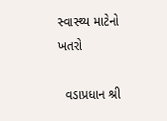સ્વાસ્થ્ય માટેનો ખતરો

  વડાપ્રધાન શ્રી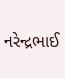નરેન્દ્રભાઈ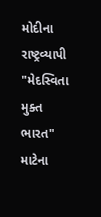મોદીના રાષ્ટ્રવ્યાપી "મેદસ્વિતા મુક્ત ભારત" માટેના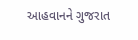આહવાનને ગુજરાત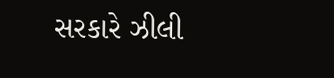સરકારે ઝીલી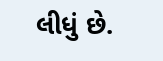લીધું છે.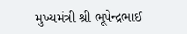મુખ્યમંત્રી શ્રી ભૂપેન્દ્રભાઈ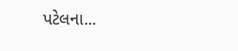પટેલના...